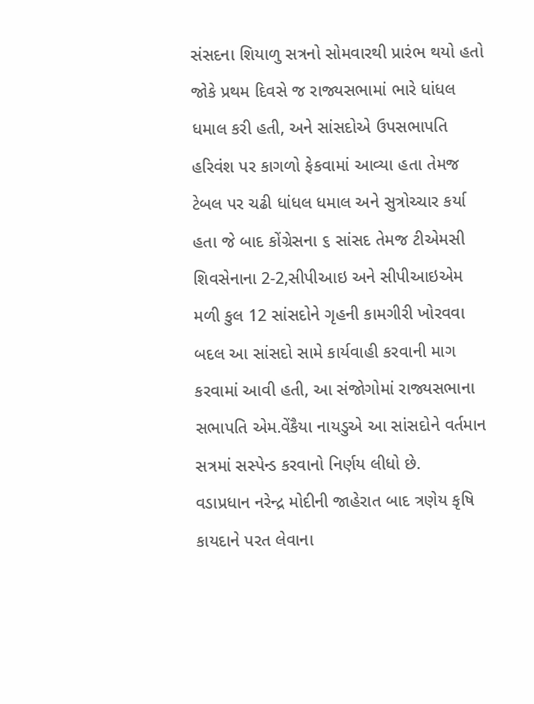સંસદના શિયાળુ સત્રનો સોમવારથી પ્રારંભ થયો હતો જોકે પ્રથમ દિવસે જ રાજ્યસભામાં ભારે ધાંધલ ધમાલ કરી હતી, અને સાંસદોએ ઉપસભાપતિ હરિવંશ પર કાગળો ફેકવામાં આવ્યા હતા તેમજ ટેબલ પર ચઢી ધાંધલ ધમાલ અને સુત્રોચ્ચાર કર્યા હતા જે બાદ કોંગ્રેસના ૬ સાંસદ તેમજ ટીએમસી શિવસેનાના 2-2,સીપીઆઇ અને સીપીઆઇએમ મળી કુલ 12 સાંસદોને ગૃહની કામગીરી ખોરવવા બદલ આ સાંસદો સામે કાર્યવાહી કરવાની માગ કરવામાં આવી હતી, આ સંજોગોમાં રાજ્યસભાના સભાપતિ એમ.વેંકૈયા નાયડુએ આ સાંસદોને વર્તમાન સત્રમાં સસ્પેન્ડ કરવાનો નિર્ણય લીધો છે.
વડાપ્રધાન નરેન્દ્ર મોદીની જાહેરાત બાદ ત્રણેય કૃષિ કાયદાને પરત લેવાના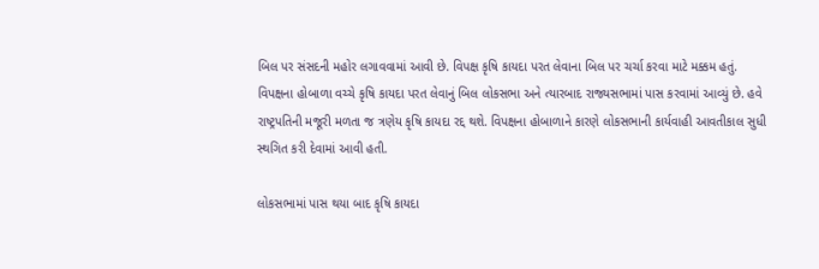બિલ પર સંસદની મહોર લગાવવામાં આવી છે. વિપક્ષ કૃષિ કાયદા પરત લેવાના બિલ પર ચર્ચા કરવા માટે મક્કમ હતું. વિપક્ષના હોબાળા વચ્ચે કૃષિ કાયદા પરત લેવાનું બિલ લોકસભા અને ત્યારબાદ રાજ્યસભામાં પાસ કરવામાં આવ્યું છે. હવે રાષ્ટ્રપતિની મજૂરી મળતા જ ત્રણેય કૃષિ કાયદા રદ્દ થશે. વિપક્ષના હોબાળાને કારણે લોકસભાની કાર્યવાહી આવતીકાલ સુધી સ્થગિત કરી દેવામાં આવી હતી.

લોકસભામાં પાસ થયા બાદ કૃષિ કાયદા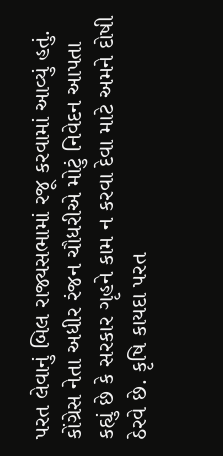પરત લેવાનું બિલ રાજ્યસભામાં રજૂ કરવામાં આવ્યું હતું. કોંગ્રેસ નેતા અધીર રંજન ચૌધરીએ મોટું નિવેદન આપતા કહ્યું છે કે સરકાર ગૃહને કામ ન કરવા દેવા માટે અમને દોષી ઠેરવે છે. કૃષિ કાયદા પરત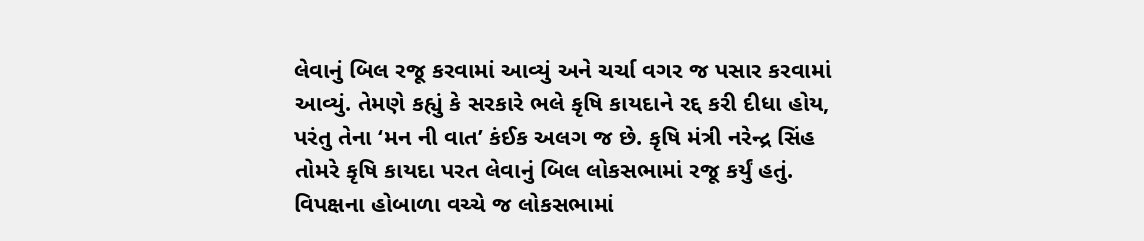લેવાનું બિલ રજૂ કરવામાં આવ્યું અને ચર્ચા વગર જ પસાર કરવામાં આવ્યું. તેમણે કહ્યું કે સરકારે ભલે કૃષિ કાયદાને રદ્દ કરી દીધા હોય, પરંતુ તેના ‘મન ની વાત’ કંઈક અલગ જ છે. કૃષિ મંત્રી નરેન્દ્ર સિંહ તોમરે કૃષિ કાયદા પરત લેવાનું બિલ લોકસભામાં રજૂ કર્યું હતું. વિપક્ષના હોબાળા વચ્ચે જ લોકસભામાં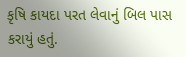કૃષિ કાયદા પરત લેવાનું બિલ પાસ કરાયું હતું.